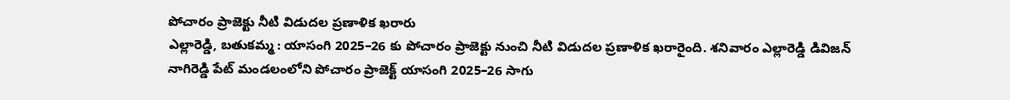పోచారం ప్రాజెక్టు నీటి విడుదల ప్రణాళిక ఖరారు
ఎల్లారెడ్డి, బతుకమ్మ : యాసంగి 2025–26 కు పోచారం ప్రాజెక్టు నుంచి నీటి విడుదల ప్రణాళిక ఖరారైంది. శనివారం ఎల్లారెడ్డి డివిజన్ నాగిరెడ్డి పేట్ మండలంలోని పోచారం ప్రాజెక్ట్ యాసంగి 2025–26 సాగు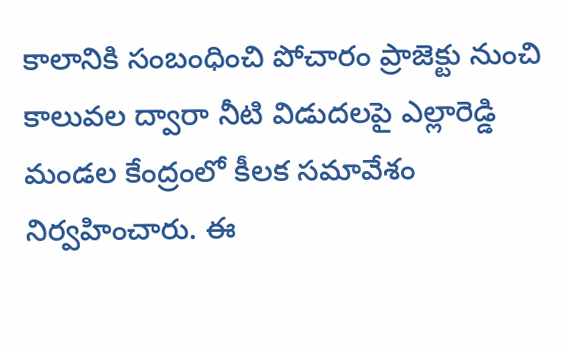కాలానికి సంబంధించి పోచారం ప్రాజెక్టు నుంచి కాలువల ద్వారా నీటి విడుదలపై ఎల్లారెడ్డి మండల కేంద్రంలో కీలక సమావేశం నిర్వహించారు. ఈ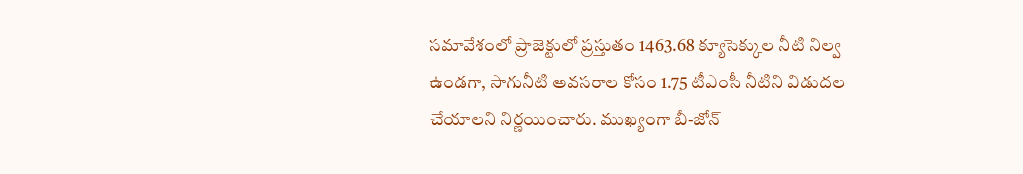సమావేశంలో ప్రాజెక్టులో ప్రస్తుతం 1463.68 క్యూసెక్కుల నీటి నిల్వ ఉండగా, సాగునీటి అవసరాల కోసం 1.75 టీఎంసీ నీటిని విడుదల చేయాలని నిర్ణయించారు. ముఖ్యంగా బీ-జోన్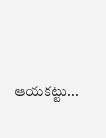ఆయకట్టు...